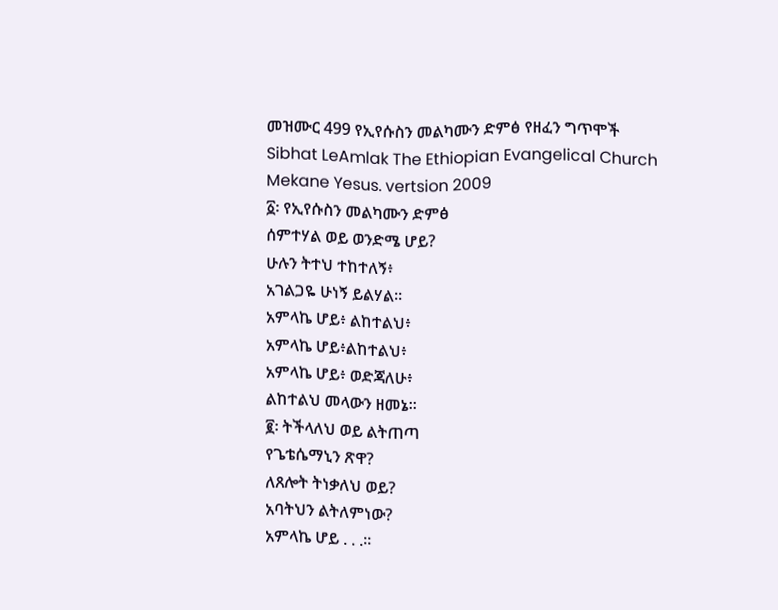መዝሙር 499 የኢየሱስን መልካሙን ድምፅ የዘፈን ግጥሞች
Sibhat LeAmlak The Ethiopian Evangelical Church Mekane Yesus. vertsion 2009
፩፡ የኢየሱስን መልካሙን ድምፅ
ሰምተሃል ወይ ወንድሜ ሆይ?
ሁሉን ትተህ ተከተለኝ፥
አገልጋዬ ሁነኝ ይልሃል።
አምላኬ ሆይ፥ ልከተልህ፥
አምላኬ ሆይ፥ልከተልህ፥
አምላኬ ሆይ፥ ወድጃለሁ፥
ልከተልህ መላውን ዘመኔ።
፪፡ ትችላለህ ወይ ልትጠጣ
የጌቴሴማኒን ጽዋ?
ለጸሎት ትነቃለህ ወይ?
አባትህን ልትለምነው?
አምላኬ ሆይ . . .።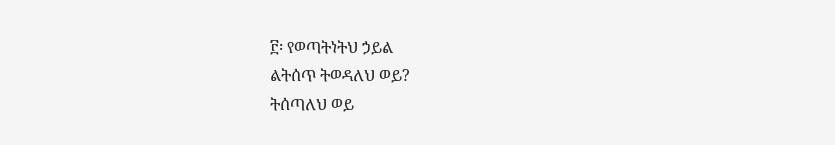፫፡ የወጣትነትህ ኃይል
ልትሰጥ ትወዳለህ ወይ?
ትሰጣለህ ወይ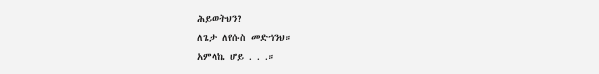ሕይወትህን?
ለጌታ ለየሱስ መድኀንህ።
አምላኬ ሆይ . . .።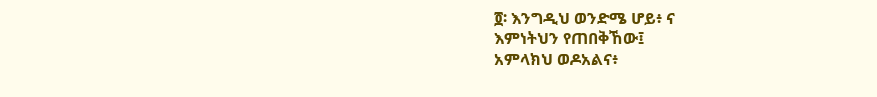፬፡ እንግዲህ ወንድሜ ሆይ፥ ና
እምነትህን የጠበቅኸው፤
አምላክህ ወዶአልና፥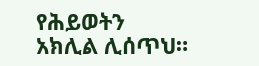የሕይወትን አክሊል ሊሰጥህ።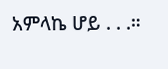አምላኬ ሆይ . . .።